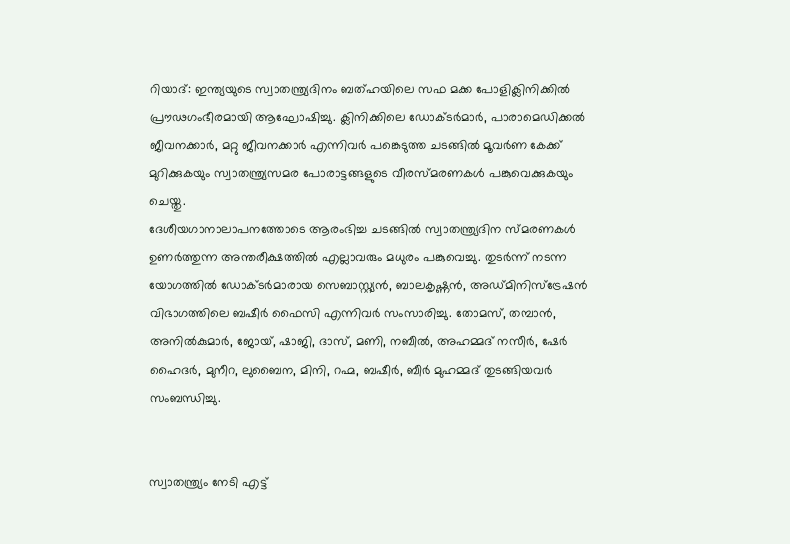റിയാദ്: ഇന്ത്യയുടെ സ്വാതന്ത്ര്യദിനം ബത്ഹയിലെ സഫ മക്ക പോളിക്ലിനിക്കിൽ പ്രൗഢഗംഭീരമായി ആഘോഷിച്ചു. ക്ലിനിക്കിലെ ഡോക്ടർമാർ, പാരാമെഡിക്കൽ ജീവനക്കാർ, മറ്റു ജീവനക്കാർ എന്നിവർ പങ്കെടുത്ത ചടങ്ങിൽ മൂവർണ കേക്ക് മുറിക്കുകയും സ്വാതന്ത്ര്യസമര പോരാട്ടങ്ങളുടെ വീരസ്മരണകൾ പങ്കുവെക്കുകയും ചെയ്തു.
ദേശീയഗാനാലാപനത്തോടെ ആരംഭിച്ച ചടങ്ങിൽ സ്വാതന്ത്ര്യദിന സ്മരണകൾ ഉണർത്തുന്ന അന്തരീക്ഷത്തിൽ എല്ലാവരും മധുരം പങ്കുവെച്ചു. തുടർന്ന് നടന്ന യോഗത്തിൽ ഡോക്ടർമാരായ സെബാസ്റ്റ്യൻ, ബാലകൃഷ്ണൻ, അഡ്മിനിസ്ട്രേഷൻ വിഭാഗത്തിലെ ബഷീർ ഫൈസി എന്നിവർ സംസാരിച്ചു. തോമസ്, തമ്പാൻ, അനിൽകുമാർ, ജോയ്, ഷാജി, ദാസ്, മണി, നബീൽ, അഹമ്മദ് നസീർ, ഷേർ ഹൈദർ, മുനീറ, ലുബൈന, മിനി, റഹ്മ, ബഷീർ, ബീർ മുഹമ്മദ് തുടങ്ങിയവർ സംബന്ധിച്ചു.


സ്വാതന്ത്ര്യം നേടി എട്ട്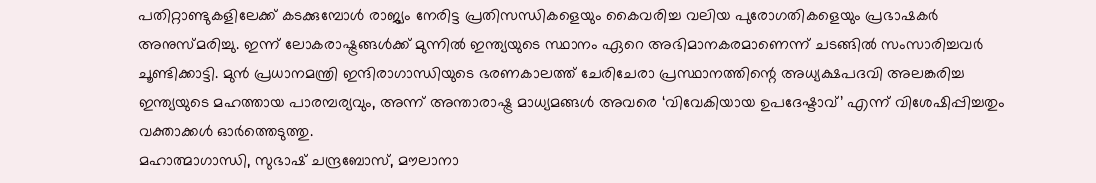പതിറ്റാണ്ടുകളിലേക്ക് കടക്കുമ്പോൾ രാജ്യം നേരിട്ട പ്രതിസന്ധികളെയും കൈവരിച്ച വലിയ പുരോഗതികളെയും പ്രഭാഷകർ അനുസ്മരിച്ചു. ഇന്ന് ലോകരാഷ്ട്രങ്ങൾക്ക് മുന്നിൽ ഇന്ത്യയുടെ സ്ഥാനം ഏറെ അഭിമാനകരമാണെന്ന് ചടങ്ങിൽ സംസാരിച്ചവർ ചൂണ്ടിക്കാട്ടി. മുൻ പ്രധാനമന്ത്രി ഇന്ദിരാഗാന്ധിയുടെ ഭരണകാലത്ത് ചേരിചേരാ പ്രസ്ഥാനത്തിന്റെ അധ്യക്ഷപദവി അലങ്കരിച്ച ഇന്ത്യയുടെ മഹത്തായ പാരമ്പര്യവും, അന്ന് അന്താരാഷ്ട്ര മാധ്യമങ്ങൾ അവരെ ‘വിവേകിയായ ഉപദേഷ്ടാവ്’ എന്ന് വിശേഷിപ്പിച്ചതും വക്താക്കൾ ഓർത്തെടുത്തു.
മഹാത്മാഗാന്ധി, സുഭാഷ് ചന്ദ്രബോസ്, മൗലാനാ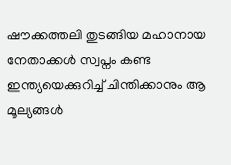ഷൗക്കത്തലി തുടങ്ങിയ മഹാനായ നേതാക്കൾ സ്വപ്നം കണ്ട ഇന്ത്യയെക്കുറിച്ച് ചിന്തിക്കാനും ആ മൂല്യങ്ങൾ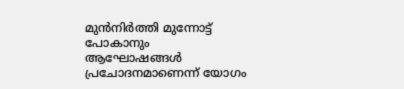മുൻനിർത്തി മുന്നോട്ട് പോകാനും ആഘോഷങ്ങൾ പ്രചോദനമാണെന്ന് യോഗം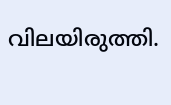വിലയിരുത്തി.